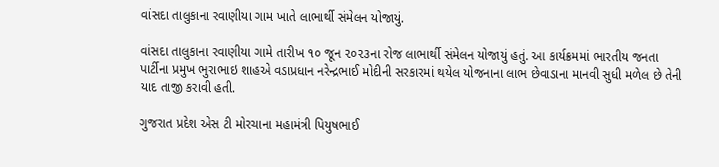વાંસદા તાલુકાના રવાણીયા ગામ ખાતે લાભાર્થી સંમેલન યોજાયું.

વાંસદા તાલુકાના રવાણીયા ગામે તારીખ ૧૦ જૂન ૨૦૨૩ના રોજ લાભાર્થી સંમેલન યોજાયું હતું. આ કાર્યક્રમમાં ભારતીય જનતા પાર્ટીના પ્રમુખ ભુરાભાઇ શાહએ વડાપ્રધાન નરેન્દ્રભાઈ મોદીની સરકારમાં થયેલ યોજનાના લાભ છેવાડાના માનવી સુધી મળેલ છે તેની યાદ તાજી કરાવી હતી.

ગુજરાત પ્રદેશ એસ ટી મોરચાના મહામંત્રી પિયુષભાઈ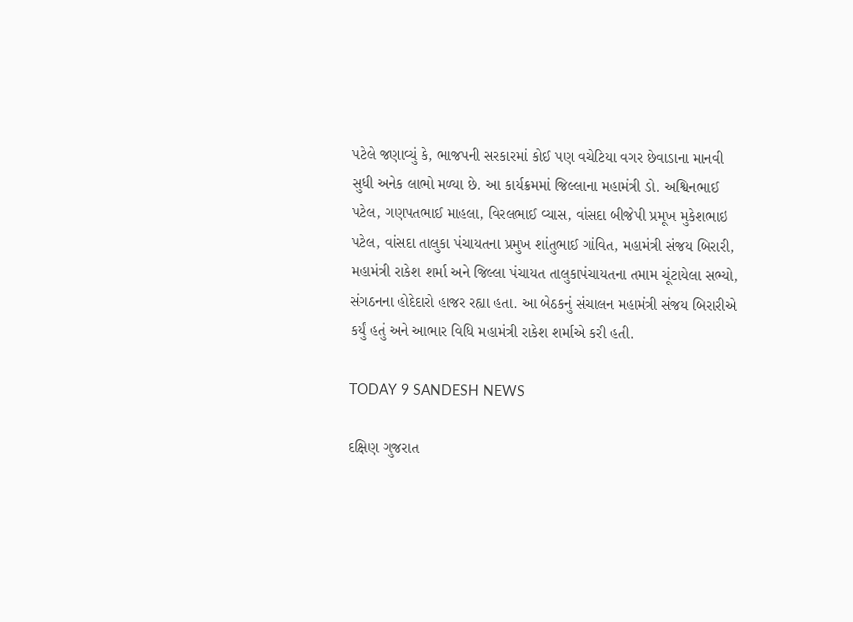પટેલે જણાવ્યું કે, ભાજપની સરકારમાં કોઈ પણ વચેટિયા વગર છેવાડાના માનવી સુધી અનેક લાભો મળ્યા છે. આ કાર્યક્રમમાં જિલ્લાના મહામંત્રી ડો. અશ્વિનભાઈ પટેલ, ગણપતભાઈ માહલા, વિરલભાઈ વ્યાસ, વાંસદા બીજેપી પ્રમૂખ મુકેશભાઇ પટેલ, વાંસદા તાલુકા પંચાયતના પ્રમુખ શાંતુભાઈ ગાંવિત, મહામંત્રી સંજય બિરારી, મહામંત્રી રાકેશ શર્મા અને જિલ્લા પંચાયત તાલુકાપંચાયતના તમામ ચૂંટાયેલા સભ્યો, સંગઠનના હોદેદારો હાજર રહ્યા હતા. આ બેઠકનું સંચાલન મહામંત્રી સંજય બિરારીએ કર્યું હતું અને આભાર વિધિ મહામંત્રી રાકેશ શર્માએ કરી હતી.

TODAY 9 SANDESH NEWS

દક્ષિણ ગુજરાત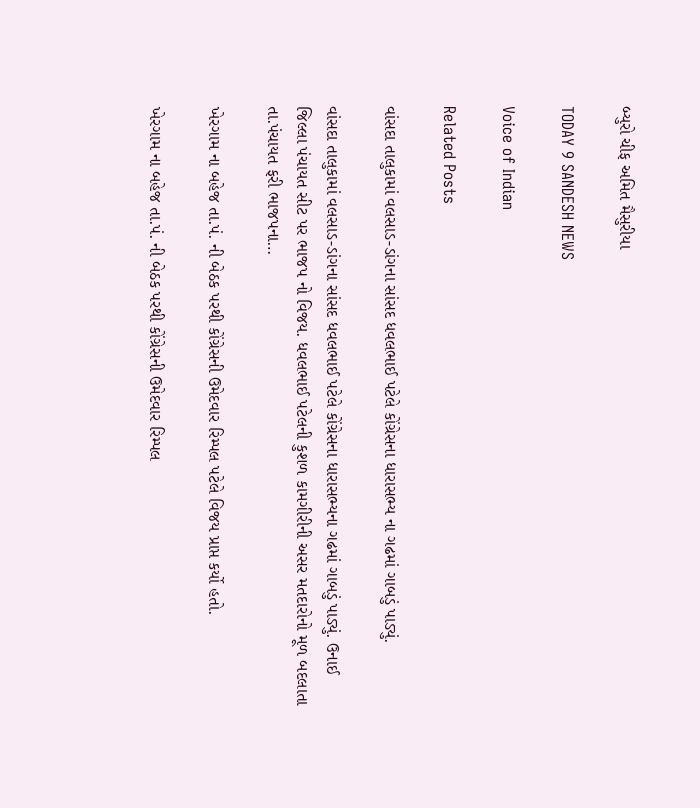બ્યુરો ચીફ અમિત મૈસુરીયા

TODAY 9 SANDESH NEWS

Voice of Indian

Related Posts

વાંસદા તાલુકામાં વલસાડ-ડાંગના સાંસદ ધવલભાઈ પટેલે કોંગ્રેસના ધારાસભ્ય ના ગઢમાં ગાબડું પાડ્યું.

વાંસદા તાલુકામાં વલસાડ-ડાંગના સાંસદ ધવલભાઈ પટેલે કોંગ્રેસના ધારાસભ્યના ગઢમાં ગાબડું પાડ્યું. ઉનાઈ જિલ્લા પંચાયત સીટ પર ભાજપ નો વિજય. ધવલભાઈ પટેલની કુશળ કામગીરીની અસર મતદારોનો મૂળ બદલાતા તા.પંચાયત ફરી ભાજપના…

ખેરગામ ના બહેજ તા.પં. ની બેઠક પરથી કોંગ્રેસની ઉમેદવાર રિમ્પલ પટેલે વિજય પ્રાપ્ત કર્યો હતો.

ખેરગામ ના બહેજ તા.પં. ની બેઠક પરથી કોંગ્રેસની ઉમેદવાર રિમ્પલ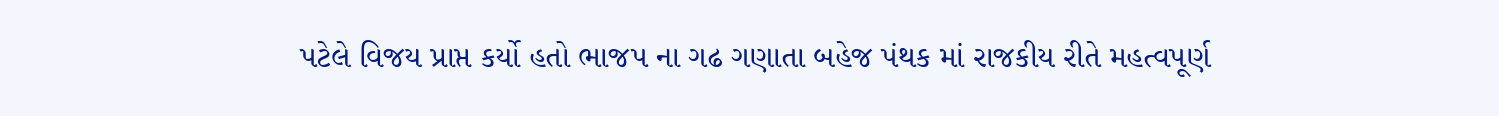પટેલે વિજય પ્રાપ્ત કર્યો હતો ભાજપ ના ગઢ ગણાતા બહેજ પંથક માં રાજકીય રીતે મહત્વપૂર્ણ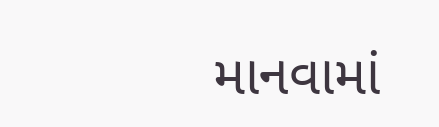માનવામાં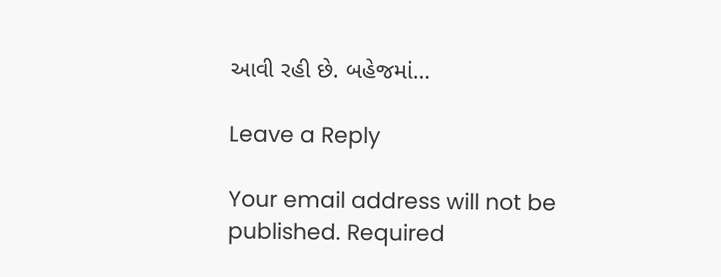આવી રહી છે. બહેજમાં…

Leave a Reply

Your email address will not be published. Required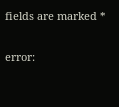fields are marked *

error: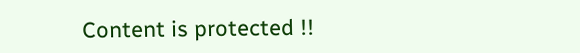Content is protected !!